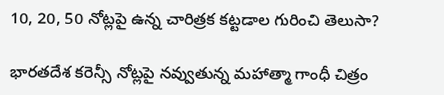10, 20, 50 నోట్లపై ఉన్న చారిత్రక కట్టడాల గురించి తెలుసా?

భారతదేశ కరెన్సీ నోట్లపై నవ్వుతున్న మహాత్మా గాంధీ చిత్రం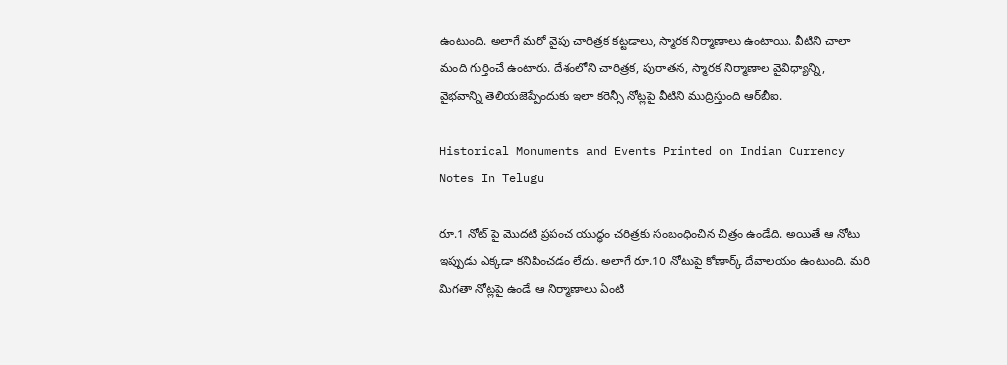ఉంటుంది. అలాగే మరో వైపు చారిత్రక కట్టడాలు, స్మారక నిర్మాణాలు ఉంటాయి. వీటిని చాలా మంది గుర్తించే ఉంటారు. దేశంలోని చారిత్రక, పురాతన, స్మారక నిర్మాణాల వైవిధ్యాన్ని, వైభవాన్ని తెలియజెప్పేందుకు ఇలా కరెన్సీ నోట్లపై వీటిని ముద్రిస్తుంది ఆర్‌బీఐ.

Historical Monuments and Events Printed on Indian Currency Notes In Telugu

రూ.1 నోట్ పై మొదటి ప్రపంచ యుద్ధం చరిత్రకు సంబంధించిన చిత్రం ఉండేది. అయితే ఆ నోటు ఇప్పుడు ఎక్కడా కనిపించడం లేదు. అలాగే రూ.10 నోటుపై కోణార్క్ దేవాలయం ఉంటుంది. మరి మిగతా నోట్లపై ఉండే ఆ నిర్మాణాలు ఏంటి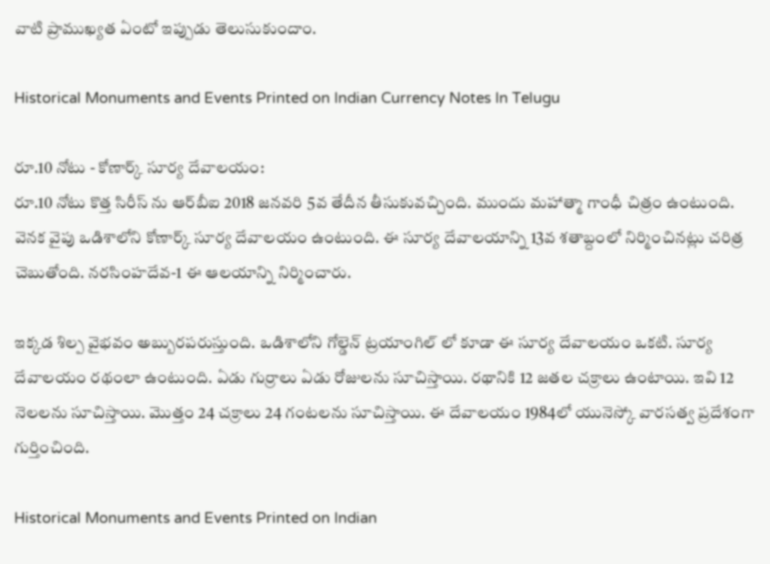వాటి ప్రాముఖ్యత ఏంటో ఇప్పుడు తెలుసుకుందాం.

Historical Monuments and Events Printed on Indian Currency Notes In Telugu

రూ.10 నోటు - కోణార్క్ సూర్య దేవాలయం:
రూ.10 నోటు కొత్త సిరీస్ ను ఆర్‌బీఐ 2018 జనవరి 5వ తేదీన తీసుకువచ్చింది. ముందు మహాత్మా గాంధీ చిత్రం ఉంటుంది. వెనక వైపు ఒడిశాలోని కోణార్క్ సూర్య దేవాలయం ఉంటుంది. ఈ సూర్య దేవాలయాన్ని 13వ శతాబ్దంలో నిర్మించినట్లు చరిత్ర చెబుతోంది. నరసింహదేవ-1 ఈ ఆలయాన్ని నిర్మించారు.

ఇక్కడ శిల్ప వైభవం అబ్బురపరుస్తుంది. ఒడిశాలోని గోల్డెన్ ట్రయాంగిల్ లో కూడా ఈ సూర్య దేవాలయం ఒకటి. సూర్య దేవాలయం రథంలా ఉంటుంది. ఏడు గుర్రాలు ఏడు రోజులను సూచిస్తాయి. రథానికి 12 జతల చక్రాలు ఉంటాయి. ఇవి 12 నెలలను సూచిస్తాయి. మొత్తం 24 చక్రాలు 24 గంటలను సూచిస్తాయి. ఈ దేవాలయం 1984లో యునెస్కో వారసత్వ ప్రదేశంగా గుర్తించింది.

Historical Monuments and Events Printed on Indian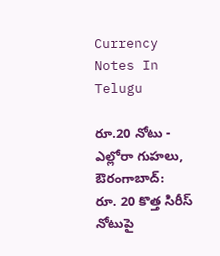Currency Notes In Telugu

రూ.20 నోటు - ఎల్లోరా గుహలు, ఔరంగాబాద్:
రూ. 20 కొత్త సిరీస్ నోటుపై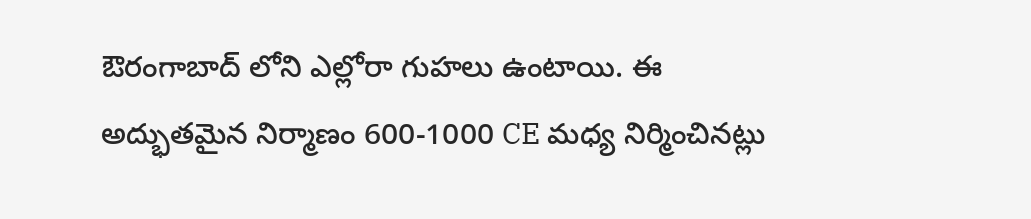ఔరంగాబాద్ లోని ఎల్లోరా గుహలు ఉంటాయి. ఈ అద్భుతమైన నిర్మాణం 600-1000 CE మధ్య నిర్మించినట్లు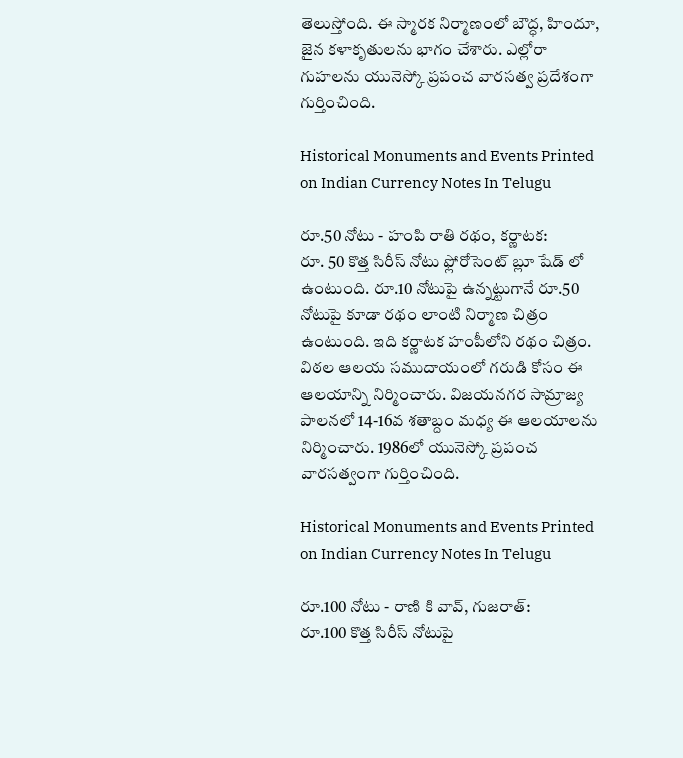తెలుస్తోంది. ఈ స్మారక నిర్మాణంలో బౌద్ధ, హిందూ, జైన కళాకృతులను భాగం చేశారు. ఎల్లోరా గుహలను యునెస్కో ప్రపంచ వారసత్వ ప్రదేశంగా గుర్తించింది.

Historical Monuments and Events Printed on Indian Currency Notes In Telugu

రూ.50 నోటు - హంపి రాతి రథం, కర్ణాటక:
రూ. 50 కొత్త సిరీస్ నోటు ఫ్లోరోసెంట్ బ్లూ షేడ్ లో ఉంటుంది. రూ.10 నోటుపై ఉన్నట్టుగానే రూ.50 నోటుపై కూడా రథం లాంటి నిర్మాణ చిత్రం ఉంటుంది. ఇది కర్ణాటక హంపీలోని రథం చిత్రం. విఠల ఆలయ సముదాయంలో గరుడి కోసం ఈ ఆలయాన్ని నిర్మించారు. విజయనగర సామ్రాజ్య పాలనలో 14-16వ శతాబ్దం మధ్య ఈ ఆలయాలను నిర్మించారు. 1986లో యునెస్కో ప్రపంచ వారసత్వంగా గుర్తించింది.

Historical Monuments and Events Printed on Indian Currency Notes In Telugu

రూ.100 నోటు - రాణి కి వావ్, గుజరాత్:
రూ.100 కొత్త సిరీస్ నోటుపై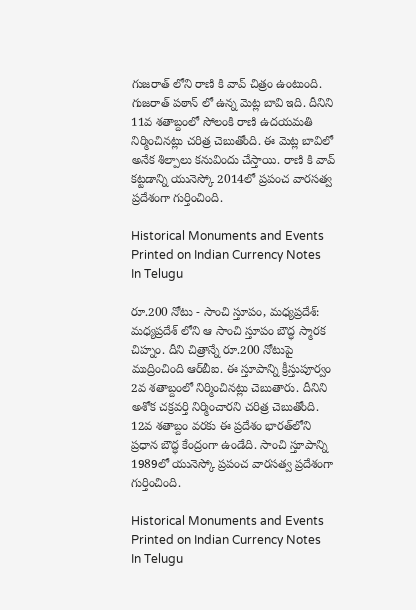గుజరాత్ లోని రాణి కి వావ్ చిత్రం ఉంటుంది. గుజరాత్ పఠాన్ లో ఉన్న మెట్ల బావి ఇది. దీనిని 11వ శతాబ్దంలో సోలంకి రాణి ఉదయమతి నిర్మించినట్లు చరిత్ర చెబుతోంది. ఈ మెట్ల బావిలో అనేక శిల్పాలు కనువిందు చేస్తాయి. రాణి కి వావ్ కట్టడాన్ని యునెస్కో 2014లో ప్రపంచ వారసత్వ ప్రదేశంగా గుర్తించింది.

Historical Monuments and Events Printed on Indian Currency Notes In Telugu

రూ.200 నోటు - సాంచి స్తూపం, మధ్యప్రదేశ్:
మధ్యప్రదేశ్ లోని ఆ సాంచి స్తూపం బౌద్ధ స్మారక చిహ్నం. దీని చిత్రాన్నే రూ.200 నోటుపై ముద్రించింది ఆర్‌బీఐ. ఈ స్తూపాన్ని క్రీస్తుపూర్వం 2వ శతాబ్దంలో నిర్మించినట్లు చెబుతారు. దీనిని అశోక చక్రవర్తి నిర్మించారని చరిత్ర చెబుతోంది. 12వ శతాబ్దం వరకు ఈ ప్రదేశం భారత్‌లోని ప్రధాన బౌద్ధ కేంద్రంగా ఉండేది. సాంచి స్తూపాన్ని 1989లో యునెస్కో ప్రపంచ వారసత్వ ప్రదేశంగా గుర్తించింది.

Historical Monuments and Events Printed on Indian Currency Notes In Telugu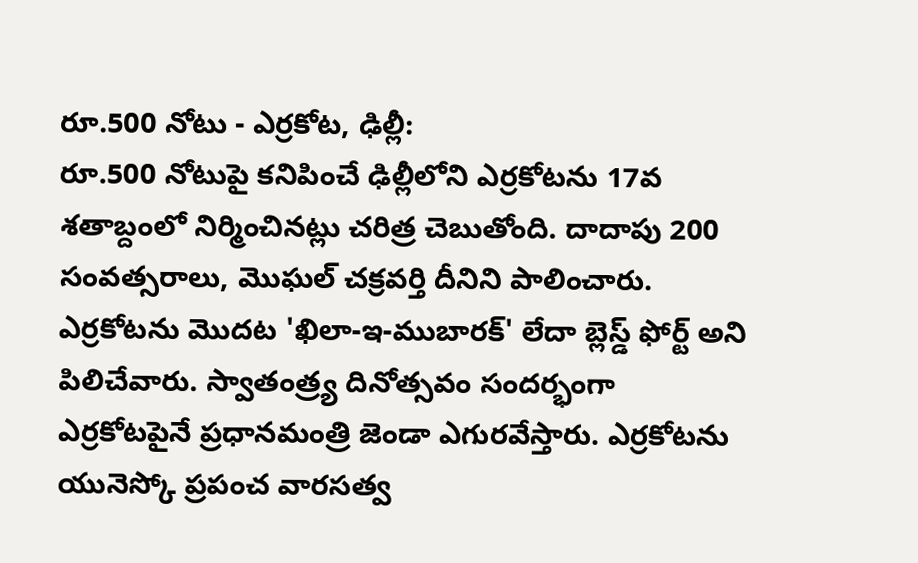రూ.500 నోటు - ఎర్రకోట, ఢిల్లీ:
రూ.500 నోటుపై కనిపించే ఢిల్లీలోని ఎర్రకోటను 17వ శతాబ్దంలో నిర్మించినట్లు చరిత్ర చెబుతోంది. దాదాపు 200 సంవత్సరాలు, మొఘల్ చక్రవర్తి దీనిని పాలించారు. ఎర్రకోటను మొదట 'ఖిలా-ఇ-ముబారక్' లేదా బ్లెస్డ్ ఫోర్ట్ అని పిలిచేవారు. స్వాతంత్ర్య దినోత్సవం సందర్భంగా ఎర్రకోటపైనే ప్రధానమంత్రి జెండా ఎగురవేస్తారు. ఎర్రకోటను యునెస్కో ప్రపంచ వారసత్వ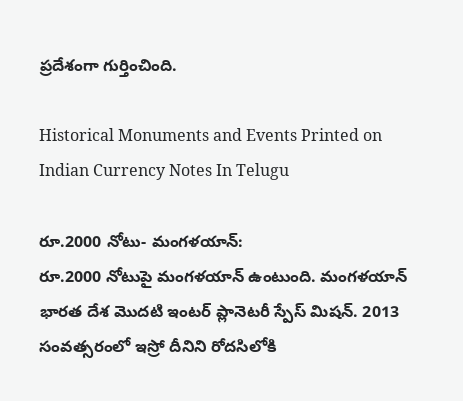ప్రదేశంగా గుర్తించింది.

Historical Monuments and Events Printed on Indian Currency Notes In Telugu

రూ.2000 నోటు- మంగళయాన్:
రూ.2000 నోటుపై మంగళయాన్ ఉంటుంది. మంగళయాన్ భారత దేశ మొదటి ఇంటర్ ప్లానెటరీ స్పేస్ మిషన్. 2013 సంవత్సరంలో ఇస్రో దీనిని రోదసిలోకి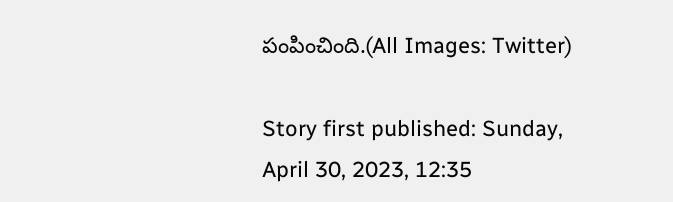పంపించింది.(All Images: Twitter)

Story first published: Sunday, April 30, 2023, 12:35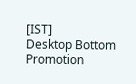[IST]
Desktop Bottom Promotion